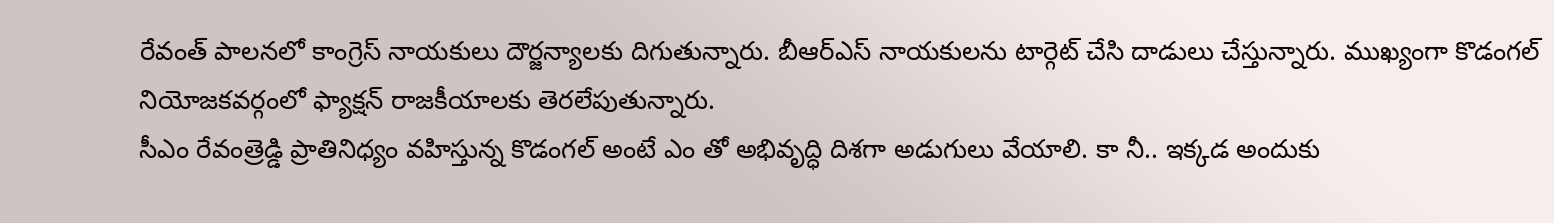రేవంత్ పాలనలో కాంగ్రెస్ నాయకులు దౌర్జన్యాలకు దిగుతున్నారు. బీఆర్ఎస్ నాయకులను టార్గెట్ చేసి దాడులు చేస్తున్నారు. ముఖ్యంగా కొడంగల్ నియోజకవర్గంలో ఫ్యాక్షన్ రాజకీయాలకు తెరలేపుతున్నారు.
సీఎం రేవంత్రెడ్డి ప్రాతినిధ్యం వహిస్తున్న కొడంగల్ అంటే ఎం తో అభివృద్ధి దిశగా అడుగులు వేయాలి. కా నీ.. ఇక్కడ అందుకు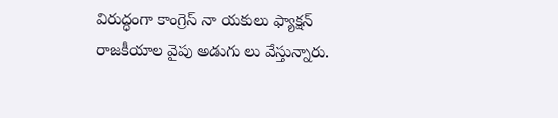విరుద్ధంగా కాంగ్రెస్ నా యకులు ఫ్యాక్షన్ రాజకీయాల వైపు అడుగు లు వేస్తున్నారు.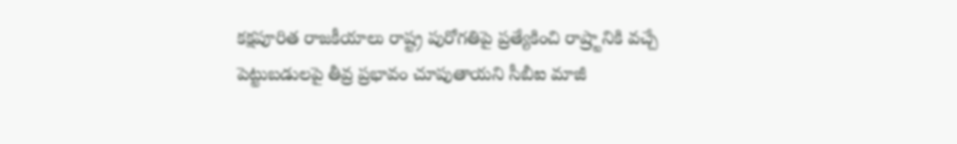కక్షపూరిత రాజకీయాలు రాష్ట్ర పురోగతిపై ప్రత్యేకించి రాష్ర్టానికి వచ్చే పెట్టుబడులపై తీవ్ర ప్రభావం చూపుతాయని సీబీఐ మాజీ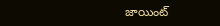జాయింట్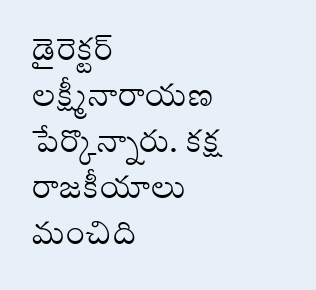డైరెక్టర్ లక్ష్మీనారాయణ పేర్కొన్నారు. కక్ష రాజకీయాలు మంచిది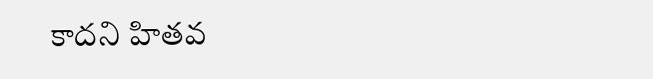కాదని హితవ